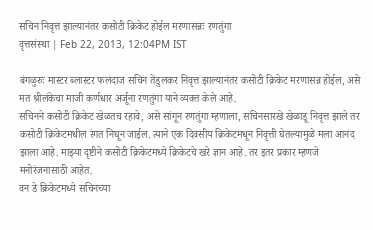सचिन निवृत्त झाल्यानंतर कसोटी क्रिकेट होईल मरणासन्नः रणतुंगा
वृत्तसंस्था | Feb 22, 2013, 12:04PM IST

बंगळुरुः मास्टर ब्लास्टर फलंदाज सचिन तेंडुलकर निवृत्त झाल्यानंतर कसोटी क्रिकेट मरणासन्न होईल, असे मत श्रीलंकेचा माजी कर्णधार अर्जूना रणतुंगा याने व्यक्त केले आहे.
सचिनने कसोटी क्रिकेट खेळतच रहावे, असे सांगून रणतुंगा म्हणाला, सचिनसारखे खेळाडू निवृत्त झाले तर कसोटी क्रिकेटमधील रंगत निघून जाईल. त्याने एक दिवसीय क्रिकेटमधून निवृत्ती घेतल्यामुळे मला आनंद झाला आहे. माझ्या दृष्टीने कसोटी क्रिकेटमध्ये क्रिकेटचे खरे ज्ञान आहे. तर इतर प्रकार म्हणजे मनोरंजनासाठी आहेत.
वन डे क्रिकेटमध्ये सचिनच्या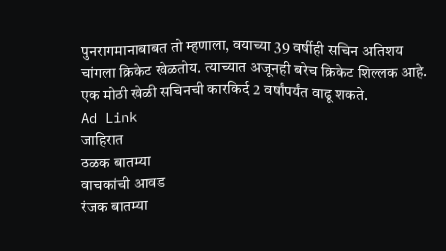पुनरागमानाबाबत तो म्हणाला, वयाच्या 39 वर्षीही सचिन अतिशय चांगला क्रिकेट खेळतोय. त्याच्यात अजूनही बरेच क्रिकेट शिल्लक आहे. एक मोठी खेळी सचिनची कारकिर्द 2 वर्षांपर्यंत वाढू शकते.
Ad Link
जाहिरात
ठळक बातम्या
वाचकांची आवड
रंजक बातम्या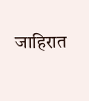जाहिरात